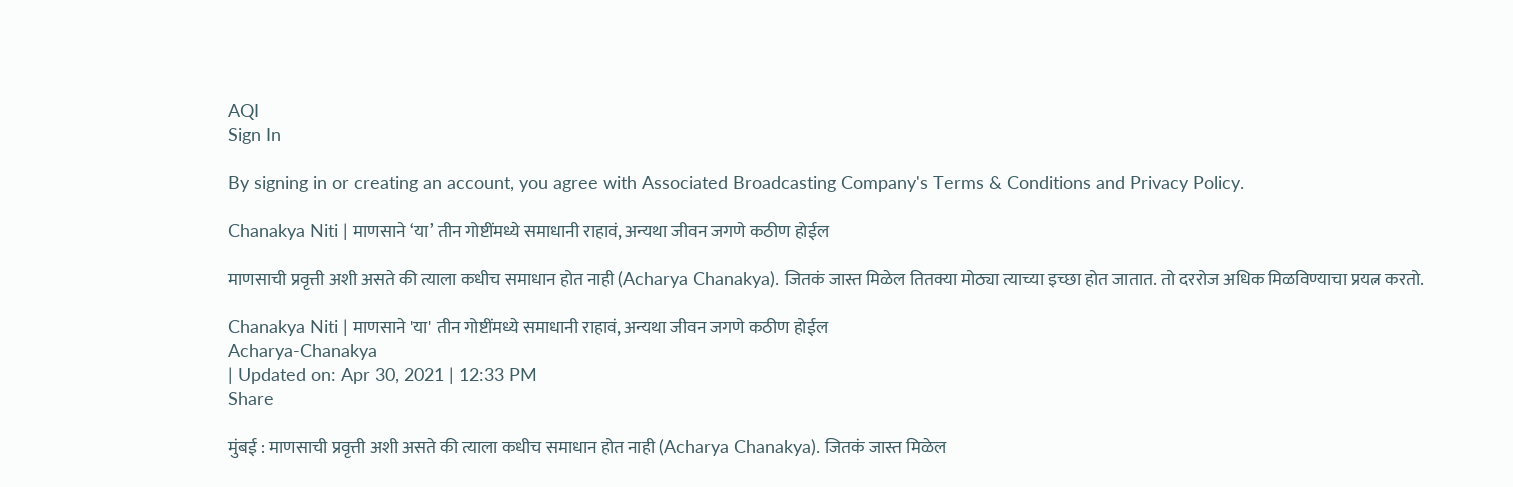AQI
Sign In

By signing in or creating an account, you agree with Associated Broadcasting Company's Terms & Conditions and Privacy Policy.

Chanakya Niti | माणसाने ‘या’ तीन गोष्टींमध्ये समाधानी राहावं, अन्यथा जीवन जगणे कठीण होईल

माणसाची प्रवृत्ती अशी असते की त्याला कधीच समाधान होत नाही (Acharya Chanakya). जितकं जास्त मिळेल तितक्या मोठ्या त्याच्या इच्छा होत जातात. तो दररोज अधिक मिळविण्याचा प्रयत्न करतो.

Chanakya Niti | माणसाने 'या' तीन गोष्टींमध्ये समाधानी राहावं, अन्यथा जीवन जगणे कठीण होईल
Acharya-Chanakya
| Updated on: Apr 30, 2021 | 12:33 PM
Share

मुंबई : माणसाची प्रवृत्ती अशी असते की त्याला कधीच समाधान होत नाही (Acharya Chanakya). जितकं जास्त मिळेल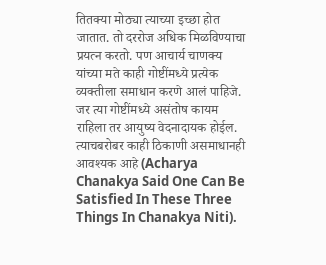तितक्या मोठ्या त्याच्या इच्छा होत जातात. तो दररोज अधिक मिळविण्याचा प्रयत्न करतो. पण आचार्य चाणक्य यांच्या मते काही गोष्टींमध्ये प्रत्येक व्यक्तीला समाधान करणे आलं पाहिजे. जर त्या गोष्टींमध्ये असंतोष कायम राहिला तर आयुष्य वेदनादायक होईल. त्याचबरोबर काही ठिकाणी असमाधानही आवश्यक आहे (Acharya Chanakya Said One Can Be Satisfied In These Three Things In Chanakya Niti).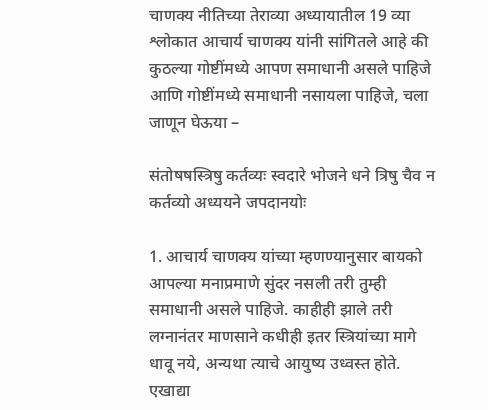चाणक्य नीतिच्या तेराव्या अध्यायातील 19 व्या श्लोकात आचार्य चाणक्य यांनी सांगितले आहे की कुठल्या गोष्टींमध्ये आपण समाधानी असले पाहिजे आणि गोष्टींमध्ये समाधानी नसायला पाहिजे, चला जाणून घेऊया –

संतोषषस्त्रिषु कर्तव्यः स्वदारे भोजने धने त्रिषु चैव न कर्तव्यो अध्ययने जपदानयोः

1. आचार्य चाणक्य यांच्या म्हणण्यानुसार बायको आपल्या मनाप्रमाणे सुंदर नसली तरी तुम्ही समाधानी असले पाहिजे. काहीही झाले तरी लग्नानंतर माणसाने कधीही इतर स्त्रियांच्या मागे धावू नये, अन्यथा त्याचे आयुष्य उध्वस्त होते. एखाद्या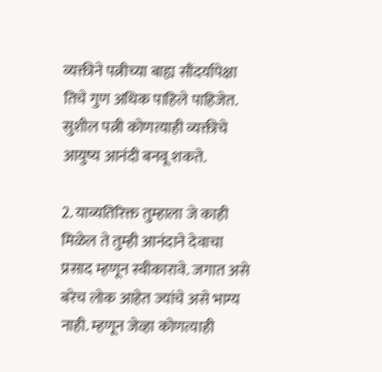व्यक्तीने पत्नीच्या बाह्य सौंदर्यापेक्षा तिचे गुण अधिक पाहिले पाहिजेत. सुशील पत्नी कोणत्याही व्यक्तीचे आयुष्य आनंदी बनवू शकते.

2. याव्यतिरिक्त तुम्हाला जे काही मिळेल ते तुम्ही आनंदाने देवाचा प्रसाद म्हणून स्वीकारावे. जगात असे बरेच लोक आहेत ज्यांचे असे भाग्य नाही. म्हणून जेव्हा कोणत्याही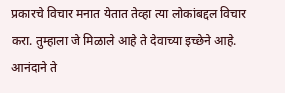प्रकारचे विचार मनात येतात तेव्हा त्या लोकांबद्दल विचार करा. तुम्हाला जे मिळाले आहे ते देवाच्या इच्छेने आहे. आनंदाने ते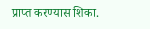प्राप्त करण्यास शिका.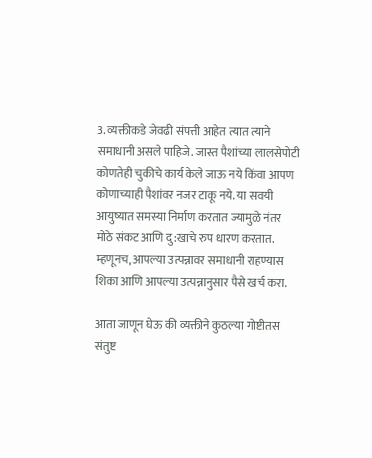3. व्यक्तीकडे जेवढी संपत्ती आहेत त्यात त्याने समाधानी असले पाहिजे. जास्त पैशांच्या लालसेपोटी कोणतेही चुकीचे कार्य केले जाऊ नये किंवा आपण कोणाच्याही पैशांवर नजर टाकू नये. या सवयी आयुष्यात समस्या निर्माण करतात ज्यामुळे नंतर मोठे संकट आणि दु:खाचे रुप धारण करतात. म्हणूनच, आपल्या उत्पन्नावर समाधानी राहण्यास शिका आणि आपल्या उत्पन्नानुसार पैसे खर्च करा.

आता जाणून घेऊ की व्यक्तीने कुठल्या गोष्टीतस संतुष्ट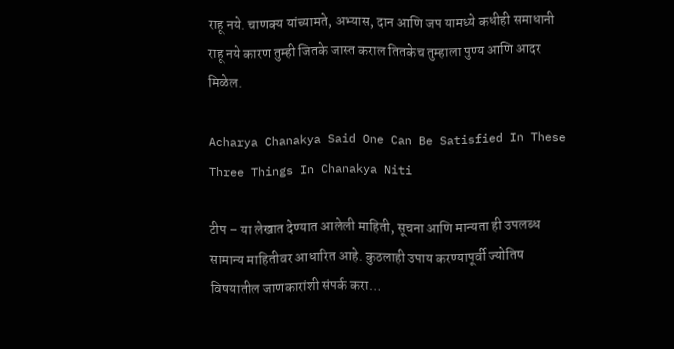राहू नये. चाणक्य यांच्यामते, अभ्यास, दान आणि जप यामध्ये कधीही समाधानी राहू नये कारण तुम्ही जितके जास्त कराल तितकेच तुम्हाला पुण्य आणि आदर मिळेल.

Acharya Chanakya Said One Can Be Satisfied In These Three Things In Chanakya Niti

टीप – या लेखात देण्यात आलेली माहिती, सूचना आणि मान्यता ही उपलब्ध सामान्य माहितीवर आधारित आहे. कुठलाही उपाय करण्यापूर्वी ज्योतिष विषयातील जाणकारांशी संपर्क करा…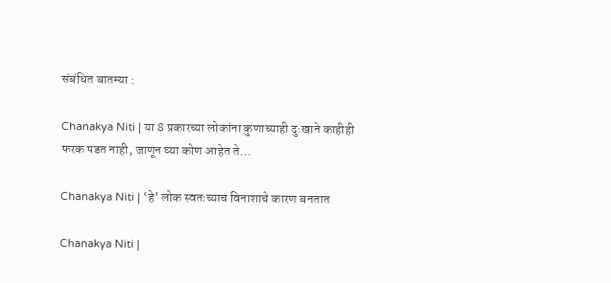संबंधित बातम्या :

Chanakya Niti | या 8 प्रकारच्या लोकांना कुणाच्याही दु:खाने काहीही फरक पडत नाही, जाणून घ्या कोण आहेत ते…

Chanakya Niti | ‘हे’ लोक स्वतःच्याच विनाशाचे कारण बनतात

Chanakya Niti |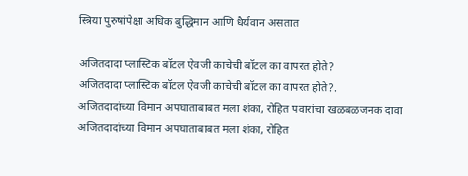स्त्रिया पुरुषांपेक्षा अधिक बुद्धिमान आणि धैर्यवान असतात

अजितदादा प्लास्टिक बॉटल ऐवजी काचेची बॉटल का वापरत होते?
अजितदादा प्लास्टिक बॉटल ऐवजी काचेची बॉटल का वापरत होते?.
अजितदादांच्या विमान अपघाताबाबत मला शंका, रोहित पवारांचा खळबळजनक दावा
अजितदादांच्या विमान अपघाताबाबत मला शंका, रोहित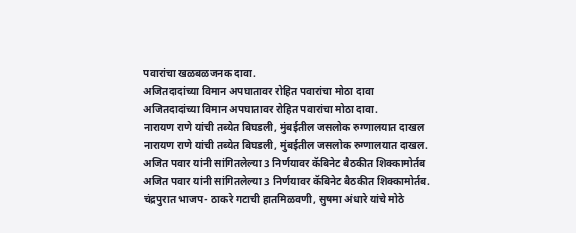पवारांचा खळबळजनक दावा.
अजितदादांच्या विमान अपघातावर रोहित पवारांचा मोठा दावा
अजितदादांच्या विमान अपघातावर रोहित पवारांचा मोठा दावा.
नारायण राणे यांची तब्येत बिघडली, मुंबईतील जसलोक रुग्णालयात दाखल
नारायण राणे यांची तब्येत बिघडली, मुंबईतील जसलोक रुग्णालयात दाखल.
अजित पवार यांनी सांगितलेल्या 3 निर्णयावर कॅबिनेट बैठकीत शिक्कामोर्तब
अजित पवार यांनी सांगितलेल्या 3 निर्णयावर कॅबिनेट बैठकीत शिक्कामोर्तब.
चंद्रपुरात भाजप- ठाकरे गटाची हातमिळवणी, सुषमा अंधारे यांचे मोठे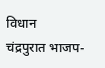विधान
चंद्रपुरात भाजप-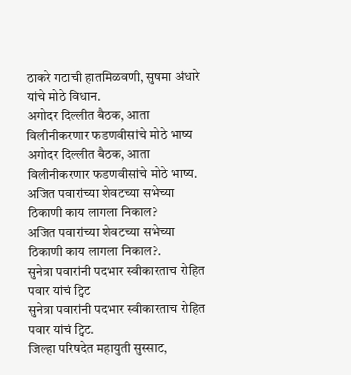ठाकरे गटाची हातमिळवणी, सुषमा अंधारे यांचे मोठे विधान.
अगोदर दिल्लीत बैठक, आता विलीनीकरणार फडणवीसांचे मोठे भाष्य
अगोदर दिल्लीत बैठक, आता विलीनीकरणार फडणवीसांचे मोठे भाष्य.
अजित पवारांच्या शेवटच्या सभेच्या ठिकाणी काय लागला निकाल?
अजित पवारांच्या शेवटच्या सभेच्या ठिकाणी काय लागला निकाल?.
सुनेत्रा पवारांनी पदभार स्वीकारताच रोहित पवार यांचं ट्विट
सुनेत्रा पवारांनी पदभार स्वीकारताच रोहित पवार यांचं ट्विट.
जिल्हा परिषदेत महायुती सुस्साट,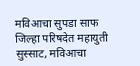मविआचा सुपडा साफ
जिल्हा परिषदेत महायुती सुस्साट, मविआचा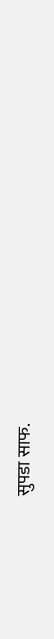सुपडा साफ.